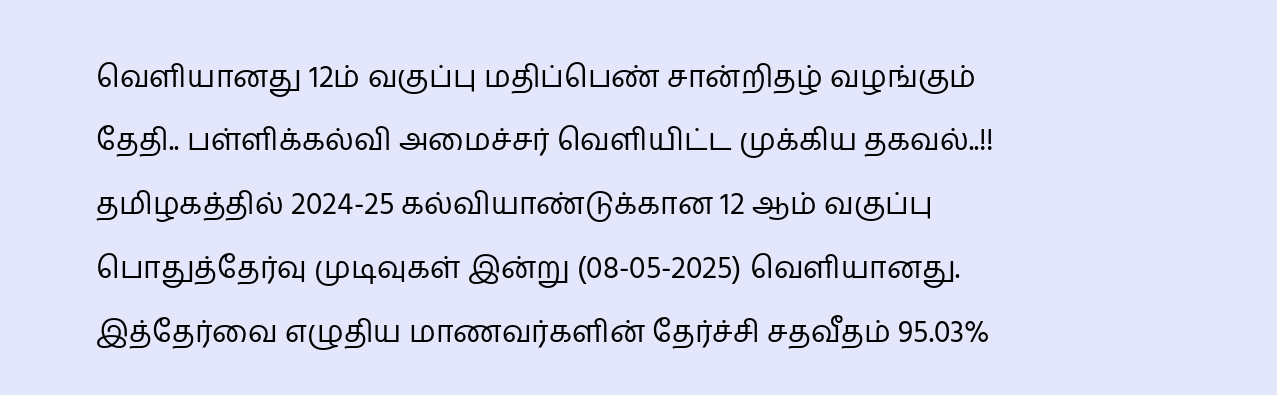வெளியானது 12ம் வகுப்பு மதிப்பெண் சான்றிதழ் வழங்கும் தேதி.. பள்ளிக்கல்வி அமைச்சர் வெளியிட்ட முக்கிய தகவல்..!!
தமிழகத்தில் 2024-25 கல்வியாண்டுக்கான 12 ஆம் வகுப்பு பொதுத்தேர்வு முடிவுகள் இன்று (08-05-2025) வெளியானது. இத்தேர்வை எழுதிய மாணவர்களின் தேர்ச்சி சதவீதம் 95.03%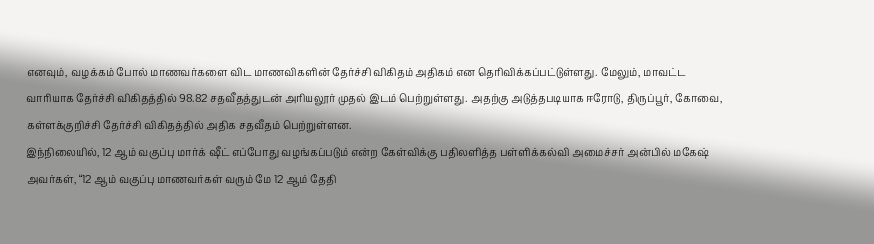எனவும், வழக்கம் போல் மாணவர்களை விட மாணவிகளின் தேர்ச்சி விகிதம் அதிகம் என தெரிவிக்கப்பட்டுள்ளது. மேலும், மாவட்ட வாரியாக தேர்ச்சி விகிதத்தில் 98.82 சதவீதத்துடன் அரியலூர் முதல் இடம் பெற்றுள்ளது. அதற்கு அடுத்தபடியாக ஈரோடு, திருப்பூர், கோவை, கள்ளக்குறிச்சி தேர்ச்சி விகிதத்தில் அதிக சதவீதம் பெற்றுள்ளன.
இந்நிலையில், 12 ஆம் வகுப்பு மார்க் ஷீட் எப்போது வழங்கப்படும் என்ற கேள்விக்கு பதிலளித்த பள்ளிக்கல்வி அமைச்சர் அன்பில் மகேஷ் அவர்கள், “12 ஆம் வகுப்பு மாணவர்கள் வரும் மே 12 ஆம் தேதி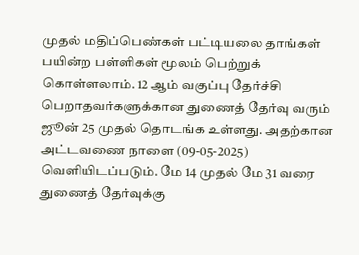முதல் மதிப்பெண்கள் பட்டியலை தாங்கள் பயின்ற பள்ளிகள் மூலம் பெற்றுக் கொள்ளலாம். 12 ஆம் வகுப்பு தேர்ச்சி பெறாதவர்களுக்கான துணைத் தேர்வு வரும் ஜூன் 25 முதல் தொடங்க உள்ளது. அதற்கான அட்டவணை நாளை (09-05-2025) வெளியிடப்படும். மே 14 முதல் மே 31 வரை துணைத் தேர்வுக்கு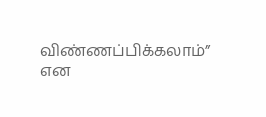விண்ணப்பிக்கலாம்” என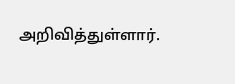அறிவித்துள்ளார்.